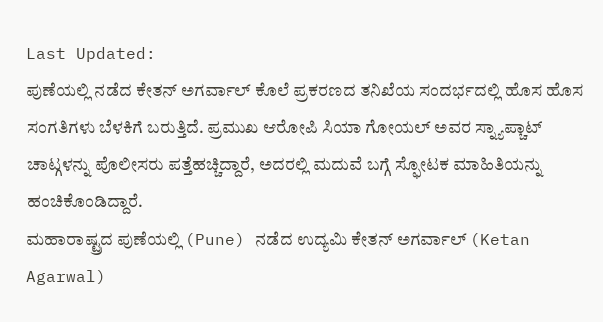Last Updated:
ಪುಣೆಯಲ್ಲಿ ನಡೆದ ಕೇತನ್ ಅಗರ್ವಾಲ್ ಕೊಲೆ ಪ್ರಕರಣದ ತನಿಖೆಯ ಸಂದರ್ಭದಲ್ಲಿ ಹೊಸ ಹೊಸ ಸಂಗತಿಗಳು ಬೆಳಕಿಗೆ ಬರುತ್ತಿದೆ. ಪ್ರಮುಖ ಆರೋಪಿ ಸಿಯಾ ಗೋಯಲ್ ಅವರ ಸ್ನ್ಯಾಪ್ಚಾಟ್ ಚಾಟ್ಗಳನ್ನು ಪೊಲೀಸರು ಪತ್ತೆಹಚ್ಚಿದ್ದಾರೆ, ಅದರಲ್ಲಿ ಮದುವೆ ಬಗ್ಗೆ ಸ್ಫೋಟಕ ಮಾಹಿತಿಯನ್ನು ಹಂಚಿಕೊಂಡಿದ್ದಾರೆ.
ಮಹಾರಾಷ್ಟ್ರದ ಪುಣೆಯಲ್ಲಿ (Pune) ನಡೆದ ಉದ್ಯಮಿ ಕೇತನ್ ಅಗರ್ವಾಲ್ (Ketan Agarwal)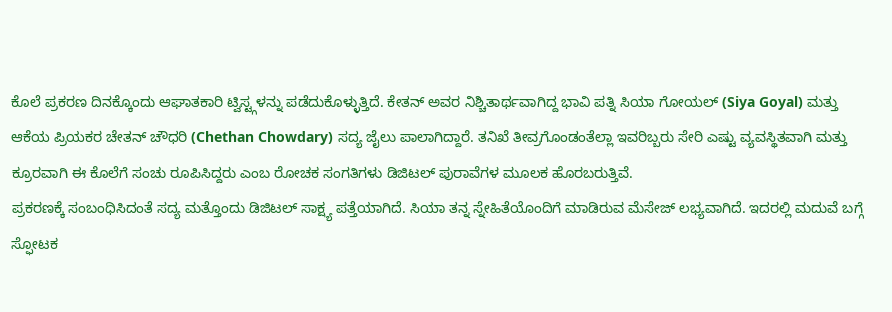ಕೊಲೆ ಪ್ರಕರಣ ದಿನಕ್ಕೊಂದು ಆಘಾತಕಾರಿ ಟ್ವಿಸ್ಟ್ಗಳನ್ನು ಪಡೆದುಕೊಳ್ಳುತ್ತಿದೆ. ಕೇತನ್ ಅವರ ನಿಶ್ಚಿತಾರ್ಥವಾಗಿದ್ದ ಭಾವಿ ಪತ್ನಿ ಸಿಯಾ ಗೋಯಲ್ (Siya Goyal) ಮತ್ತು ಆಕೆಯ ಪ್ರಿಯಕರ ಚೇತನ್ ಚೌಧರಿ (Chethan Chowdary) ಸದ್ಯ ಜೈಲು ಪಾಲಾಗಿದ್ದಾರೆ. ತನಿಖೆ ತೀವ್ರಗೊಂಡಂತೆಲ್ಲಾ ಇವರಿಬ್ಬರು ಸೇರಿ ಎಷ್ಟು ವ್ಯವಸ್ಥಿತವಾಗಿ ಮತ್ತು ಕ್ರೂರವಾಗಿ ಈ ಕೊಲೆಗೆ ಸಂಚು ರೂಪಿಸಿದ್ದರು ಎಂಬ ರೋಚಕ ಸಂಗತಿಗಳು ಡಿಜಿಟಲ್ ಪುರಾವೆಗಳ ಮೂಲಕ ಹೊರಬರುತ್ತಿವೆ.
ಪ್ರಕರಣಕ್ಕೆ ಸಂಬಂಧಿಸಿದಂತೆ ಸದ್ಯ ಮತ್ತೊಂದು ಡಿಜಿಟಲ್ ಸಾಕ್ಷ್ಯ ಪತ್ತೆಯಾಗಿದೆ. ಸಿಯಾ ತನ್ನ ಸ್ನೇಹಿತೆಯೊಂದಿಗೆ ಮಾಡಿರುವ ಮೆಸೇಜ್ ಲಭ್ಯವಾಗಿದೆ. ಇದರಲ್ಲಿ ಮದುವೆ ಬಗ್ಗೆ ಸ್ಫೋಟಕ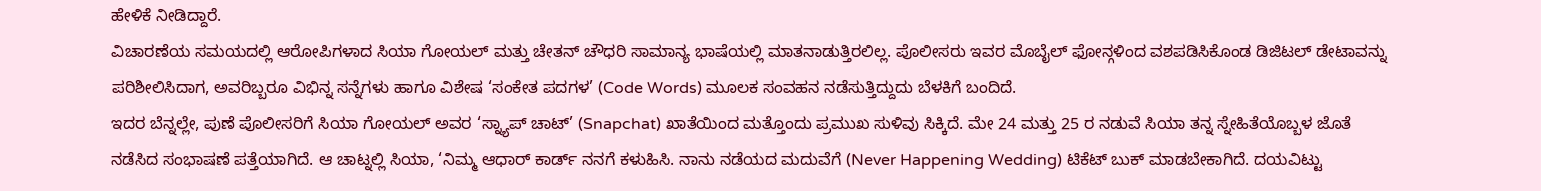ಹೇಳಿಕೆ ನೀಡಿದ್ದಾರೆ.
ವಿಚಾರಣೆಯ ಸಮಯದಲ್ಲಿ ಆರೋಪಿಗಳಾದ ಸಿಯಾ ಗೋಯಲ್ ಮತ್ತು ಚೇತನ್ ಚೌಧರಿ ಸಾಮಾನ್ಯ ಭಾಷೆಯಲ್ಲಿ ಮಾತನಾಡುತ್ತಿರಲಿಲ್ಲ. ಪೊಲೀಸರು ಇವರ ಮೊಬೈಲ್ ಫೋನ್ಗಳಿಂದ ವಶಪಡಿಸಿಕೊಂಡ ಡಿಜಿಟಲ್ ಡೇಟಾವನ್ನು ಪರಿಶೀಲಿಸಿದಾಗ, ಅವರಿಬ್ಬರೂ ವಿಭಿನ್ನ ಸನ್ನೆಗಳು ಹಾಗೂ ವಿಶೇಷ ‘ಸಂಕೇತ ಪದಗಳ’ (Code Words) ಮೂಲಕ ಸಂವಹನ ನಡೆಸುತ್ತಿದ್ದುದು ಬೆಳಕಿಗೆ ಬಂದಿದೆ.
ಇದರ ಬೆನ್ನಲ್ಲೇ, ಪುಣೆ ಪೊಲೀಸರಿಗೆ ಸಿಯಾ ಗೋಯಲ್ ಅವರ ‘ಸ್ನ್ಯಾಪ್ ಚಾಟ್’ (Snapchat) ಖಾತೆಯಿಂದ ಮತ್ತೊಂದು ಪ್ರಮುಖ ಸುಳಿವು ಸಿಕ್ಕಿದೆ. ಮೇ 24 ಮತ್ತು 25 ರ ನಡುವೆ ಸಿಯಾ ತನ್ನ ಸ್ನೇಹಿತೆಯೊಬ್ಬಳ ಜೊತೆ ನಡೆಸಿದ ಸಂಭಾಷಣೆ ಪತ್ತೆಯಾಗಿದೆ. ಆ ಚಾಟ್ನಲ್ಲಿ ಸಿಯಾ, ‘ನಿಮ್ಮ ಆಧಾರ್ ಕಾರ್ಡ್ ನನಗೆ ಕಳುಹಿಸಿ. ನಾನು ನಡೆಯದ ಮದುವೆಗೆ (Never Happening Wedding) ಟಿಕೆಟ್ ಬುಕ್ ಮಾಡಬೇಕಾಗಿದೆ. ದಯವಿಟ್ಟು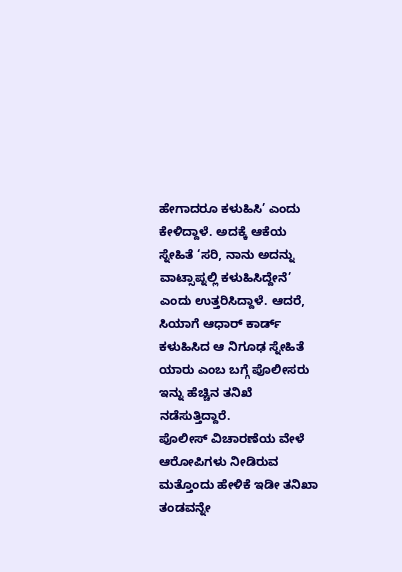ಹೇಗಾದರೂ ಕಳುಹಿಸಿ’ ಎಂದು ಕೇಳಿದ್ದಾಳೆ. ಅದಕ್ಕೆ ಆಕೆಯ ಸ್ನೇಹಿತೆ ‘ಸರಿ, ನಾನು ಅದನ್ನು ವಾಟ್ಸಾಪ್ನಲ್ಲಿ ಕಳುಹಿಸಿದ್ದೇನೆ’ ಎಂದು ಉತ್ತರಿಸಿದ್ದಾಳೆ. ಆದರೆ, ಸಿಯಾಗೆ ಆಧಾರ್ ಕಾರ್ಡ್ ಕಳುಹಿಸಿದ ಆ ನಿಗೂಢ ಸ್ನೇಹಿತೆ ಯಾರು ಎಂಬ ಬಗ್ಗೆ ಪೊಲೀಸರು ಇನ್ನು ಹೆಚ್ಚಿನ ತನಿಖೆ ನಡೆಸುತ್ತಿದ್ದಾರೆ.
ಪೊಲೀಸ್ ವಿಚಾರಣೆಯ ವೇಳೆ ಆರೋಪಿಗಳು ನೀಡಿರುವ ಮತ್ತೊಂದು ಹೇಳಿಕೆ ಇಡೀ ತನಿಖಾ ತಂಡವನ್ನೇ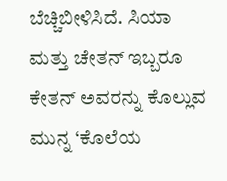ಬೆಚ್ಚಿಬೀಳಿಸಿದೆ. ಸಿಯಾ ಮತ್ತು ಚೇತನ್ ಇಬ್ಬರೂ ಕೇತನ್ ಅವರನ್ನು ಕೊಲ್ಲುವ ಮುನ್ನ ‘ಕೊಲೆಯ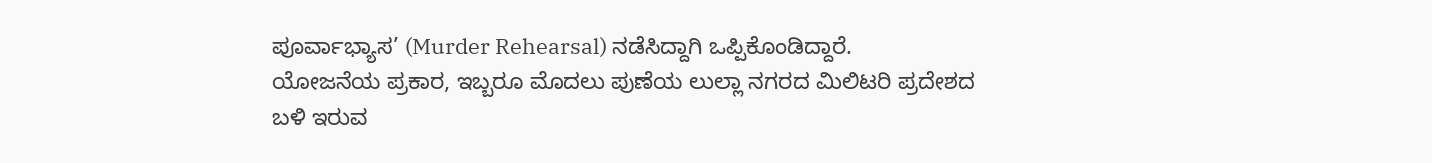ಪೂರ್ವಾಭ್ಯಾಸ’ (Murder Rehearsal) ನಡೆಸಿದ್ದಾಗಿ ಒಪ್ಪಿಕೊಂಡಿದ್ದಾರೆ.
ಯೋಜನೆಯ ಪ್ರಕಾರ, ಇಬ್ಬರೂ ಮೊದಲು ಪುಣೆಯ ಲುಲ್ಲಾ ನಗರದ ಮಿಲಿಟರಿ ಪ್ರದೇಶದ ಬಳಿ ಇರುವ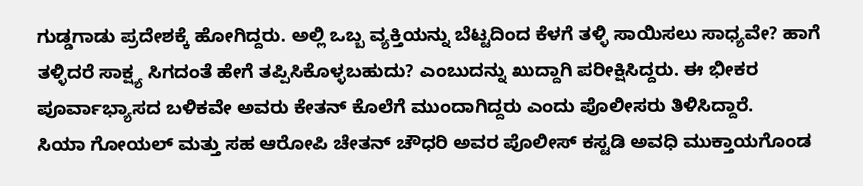ಗುಡ್ಡಗಾಡು ಪ್ರದೇಶಕ್ಕೆ ಹೋಗಿದ್ದರು. ಅಲ್ಲಿ ಒಬ್ಬ ವ್ಯಕ್ತಿಯನ್ನು ಬೆಟ್ಟದಿಂದ ಕೆಳಗೆ ತಳ್ಳಿ ಸಾಯಿಸಲು ಸಾಧ್ಯವೇ? ಹಾಗೆ ತಳ್ಳಿದರೆ ಸಾಕ್ಷ್ಯ ಸಿಗದಂತೆ ಹೇಗೆ ತಪ್ಪಿಸಿಕೊಳ್ಳಬಹುದು? ಎಂಬುದನ್ನು ಖುದ್ದಾಗಿ ಪರೀಕ್ಷಿಸಿದ್ದರು. ಈ ಭೀಕರ ಪೂರ್ವಾಭ್ಯಾಸದ ಬಳಿಕವೇ ಅವರು ಕೇತನ್ ಕೊಲೆಗೆ ಮುಂದಾಗಿದ್ದರು ಎಂದು ಪೊಲೀಸರು ತಿಳಿಸಿದ್ದಾರೆ.
ಸಿಯಾ ಗೋಯಲ್ ಮತ್ತು ಸಹ ಆರೋಪಿ ಚೇತನ್ ಚೌಧರಿ ಅವರ ಪೊಲೀಸ್ ಕಸ್ಟಡಿ ಅವಧಿ ಮುಕ್ತಾಯಗೊಂಡ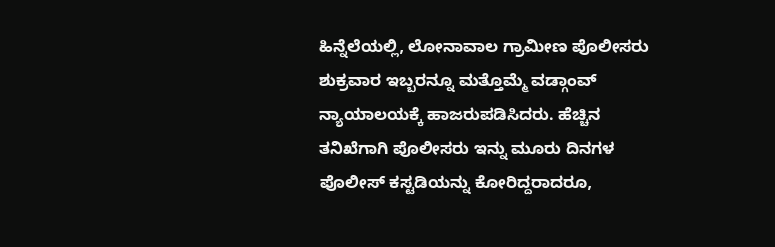ಹಿನ್ನೆಲೆಯಲ್ಲಿ, ಲೋನಾವಾಲ ಗ್ರಾಮೀಣ ಪೊಲೀಸರು ಶುಕ್ರವಾರ ಇಬ್ಬರನ್ನೂ ಮತ್ತೊಮ್ಮೆ ವಡ್ಗಾಂವ್ ನ್ಯಾಯಾಲಯಕ್ಕೆ ಹಾಜರುಪಡಿಸಿದರು. ಹೆಚ್ಚಿನ ತನಿಖೆಗಾಗಿ ಪೊಲೀಸರು ಇನ್ನು ಮೂರು ದಿನಗಳ ಪೊಲೀಸ್ ಕಸ್ಟಡಿಯನ್ನು ಕೋರಿದ್ದರಾದರೂ,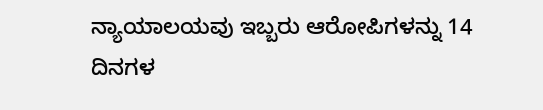ನ್ಯಾಯಾಲಯವು ಇಬ್ಬರು ಆರೋಪಿಗಳನ್ನು 14 ದಿನಗಳ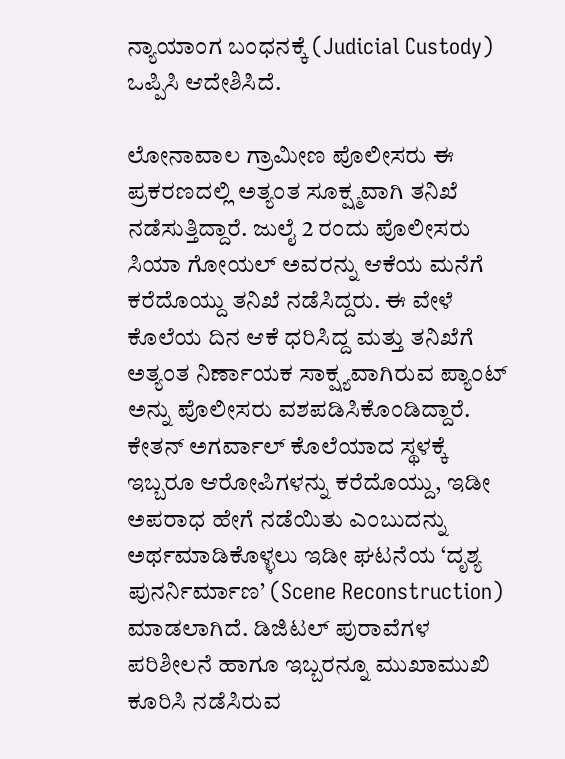ನ್ಯಾಯಾಂಗ ಬಂಧನಕ್ಕೆ (Judicial Custody) ಒಪ್ಪಿಸಿ ಆದೇಶಿಸಿದೆ.

ಲೋನಾವಾಲ ಗ್ರಾಮೀಣ ಪೊಲೀಸರು ಈ ಪ್ರಕರಣದಲ್ಲಿ ಅತ್ಯಂತ ಸೂಕ್ಷ್ಮವಾಗಿ ತನಿಖೆ ನಡೆಸುತ್ತಿದ್ದಾರೆ. ಜುಲೈ 2 ರಂದು ಪೊಲೀಸರು ಸಿಯಾ ಗೋಯಲ್ ಅವರನ್ನು ಆಕೆಯ ಮನೆಗೆ ಕರೆದೊಯ್ದು ತನಿಖೆ ನಡೆಸಿದ್ದರು. ಈ ವೇಳೆ ಕೊಲೆಯ ದಿನ ಆಕೆ ಧರಿಸಿದ್ದ ಮತ್ತು ತನಿಖೆಗೆ ಅತ್ಯಂತ ನಿರ್ಣಾಯಕ ಸಾಕ್ಷ್ಯವಾಗಿರುವ ಪ್ಯಾಂಟ್ ಅನ್ನು ಪೊಲೀಸರು ವಶಪಡಿಸಿಕೊಂಡಿದ್ದಾರೆ.
ಕೇತನ್ ಅಗರ್ವಾಲ್ ಕೊಲೆಯಾದ ಸ್ಥಳಕ್ಕೆ ಇಬ್ಬರೂ ಆರೋಪಿಗಳನ್ನು ಕರೆದೊಯ್ದು, ಇಡೀ ಅಪರಾಧ ಹೇಗೆ ನಡೆಯಿತು ಎಂಬುದನ್ನು ಅರ್ಥಮಾಡಿಕೊಳ್ಳಲು ಇಡೀ ಘಟನೆಯ ‘ದೃಶ್ಯ ಪುನರ್ನಿರ್ಮಾಣ’ (Scene Reconstruction) ಮಾಡಲಾಗಿದೆ. ಡಿಜಿಟಲ್ ಪುರಾವೆಗಳ ಪರಿಶೀಲನೆ ಹಾಗೂ ಇಬ್ಬರನ್ನೂ ಮುಖಾಮುಖಿ ಕೂರಿಸಿ ನಡೆಸಿರುವ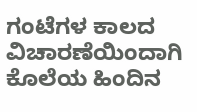ಗಂಟೆಗಳ ಕಾಲದ ವಿಚಾರಣೆಯಿಂದಾಗಿ ಕೊಲೆಯ ಹಿಂದಿನ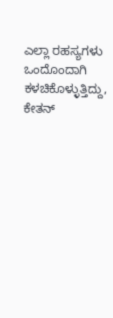ಎಲ್ಲಾ ರಹಸ್ಯಗಳು ಒಂದೊಂದಾಗಿ ಕಳಚಿಕೊಳ್ಳುತ್ತಿದ್ದು, ಕೇತನ್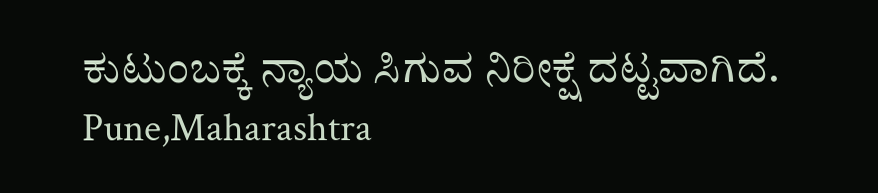ಕುಟುಂಬಕ್ಕೆ ನ್ಯಾಯ ಸಿಗುವ ನಿರೀಕ್ಷೆ ದಟ್ಟವಾಗಿದೆ.
Pune,Maharashtra